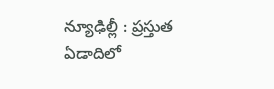న్యూఢిల్లీ : ప్రస్తుత ఏడాదిలో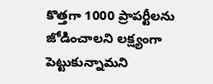కొత్తగా 1000 ప్రాపర్టీలను జోడించాలని లక్ష్యంగా పెట్టుకున్నామని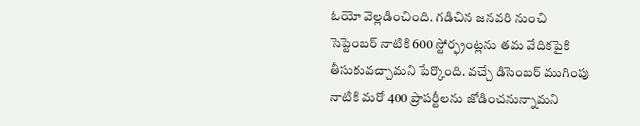ఓయో వెల్లడించింది. గడిచిన జనవరి నుంచి సెప్టెంబర్ నాటికి 600 స్టోర్ఫ్రంట్లను తమ వేదికపైకి తీసుకువచ్చామని పేర్కొంది. వచ్చే డిసెంబర్ ముగింపు నాటికి మరో 400 ప్రాపర్టీలను జోడించనున్నామని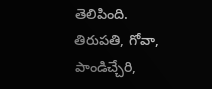తెలిపింది. తిరుపతి, గోవా, పాండిచ్చేరి,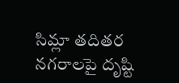సిమ్లా తదితర నగరాలపై దృష్టి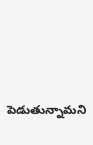పెడుతున్నామని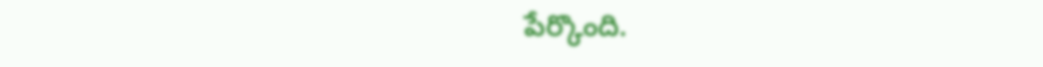పేర్కొంది.